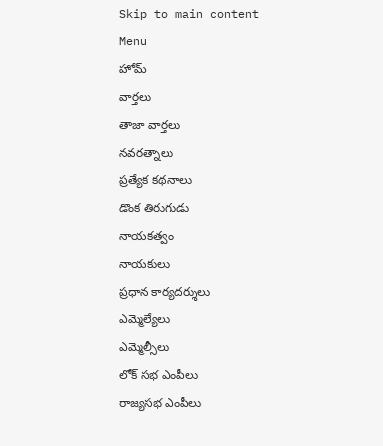Skip to main content
Menu
హోమ్
వార్తలు
తాజా వార్తలు
నవరత్నాలు
ప్రత్యేక కథనాలు
డొంక తిరుగుడు
నాయకత్వం
నాయకులు
ప్రధాన కార్యదర్శులు
ఎమ్మెల్యేలు
ఎమ్మెల్సీలు
లోక్ సభ ఎంపీలు
రాజ్యసభ ఎంపీలు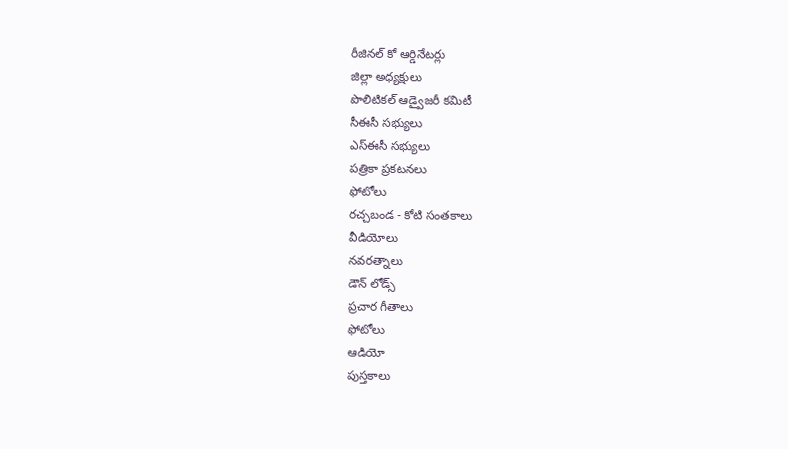రీజినల్ కో ఆర్డినేటర్లు
జిల్లా అధ్యక్షులు
పొలిటికల్ ఆడ్వైజరీ కమిటీ
సీఈసీ సభ్యులు
ఎస్ఈసీ సభ్యులు
పత్రికా ప్రకటనలు
ఫోటోలు
రచ్చబండ - కోటి సంతకాలు
వీడియోలు
నవరత్నాలు
డౌన్ లోడ్స్
ప్రచార గీతాలు
ఫోటోలు
ఆడియో
పుస్తకాలు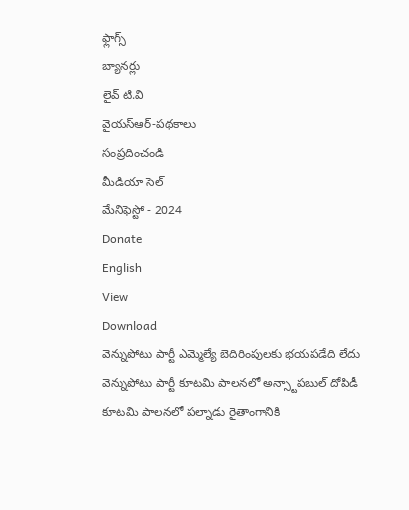ఫ్లాగ్స్
బ్యానర్లు
లైవ్ టి.వి
వైయస్ఆర్-పథకాలు
సంప్రదించండి
మీడియా సెల్
మేనిఫెస్టో - 2024
Donate
English
View
Download
వెన్నుపోటు పార్టీ ఎమ్మెల్యే బెదిరింపులకు భయపడేది లేదు
వెన్నుపోటు పార్టీ కూటమి పాలనలో అన్స్టాపబుల్ దోపిడీ
కూటమి పాలనలో పల్నాడు రైతాంగానికి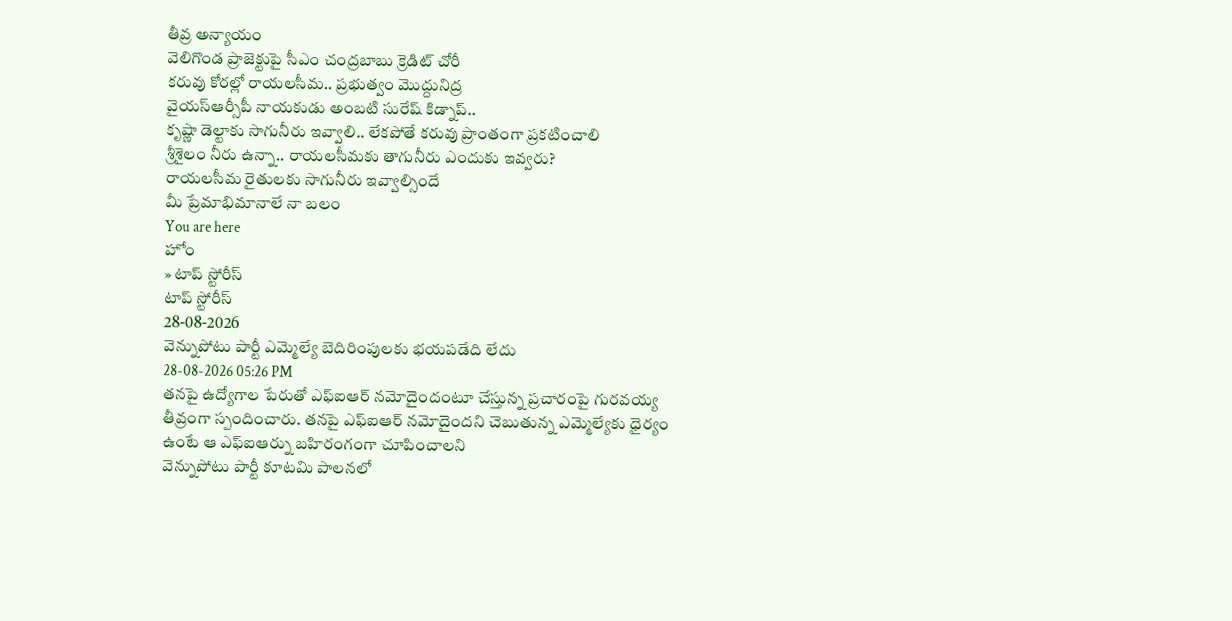తీవ్ర అన్యాయం
వెలిగొండ ప్రాజెక్టుపై సీఎం చంద్రబాబు క్రెడిట్ చోరీ
కరువు కోరల్లో రాయలసీమ.. ప్రభుత్వం మొద్దునిద్ర
వైయస్ఆర్సీపీ నాయకుడు అంబటి సురేష్ కిడ్నాప్..
కృష్ణా డెల్టాకు సాగునీరు ఇవ్వాలి.. లేకపోతే కరువు ప్రాంతంగా ప్రకటించాలి
శ్రీశైలం నీరు ఉన్నా.. రాయలసీమకు తాగునీరు ఎందుకు ఇవ్వరు?
రాయలసీమ రైతులకు సాగునీరు ఇవ్వాల్సిందే
మీ ప్రేమాభిమానాలే నా బలం
You are here
హోం
» టాప్ స్టోరీస్
టాప్ స్టోరీస్
28-08-2026
వెన్నుపోటు పార్టీ ఎమ్మెల్యే బెదిరింపులకు భయపడేది లేదు
28-08-2026 05:26 PM
తనపై ఉద్యోగాల పేరుతో ఎఫ్ఐఆర్ నమోదైందంటూ చేస్తున్న ప్రచారంపై గురవయ్య తీవ్రంగా స్పందించారు. తనపై ఎఫ్ఐఆర్ నమోదైందని చెబుతున్న ఎమ్మెల్యేకు ధైర్యం ఉంటే ఆ ఎఫ్ఐఆర్ను బహిరంగంగా చూపించాలని
వెన్నుపోటు పార్టీ కూటమి పాలనలో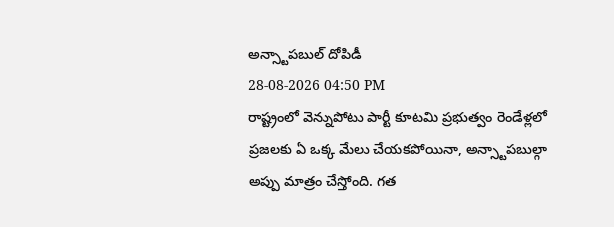అన్స్టాపబుల్ దోపిడీ
28-08-2026 04:50 PM
రాష్ట్రంలో వెన్నుపోటు పార్టీ కూటమి ప్రభుత్వం రెండేళ్లలో ప్రజలకు ఏ ఒక్క మేలు చేయకపోయినా, అన్స్టాపబుల్గా అప్పు మాత్రం చేస్తోంది. గత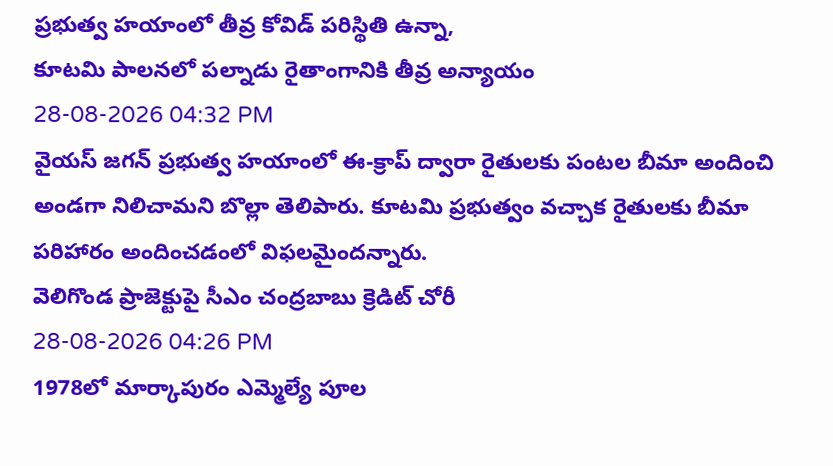ప్రభుత్వ హయాంలో తీవ్ర కోవిడ్ పరిస్థితి ఉన్నా,
కూటమి పాలనలో పల్నాడు రైతాంగానికి తీవ్ర అన్యాయం
28-08-2026 04:32 PM
వైయస్ జగన్ ప్రభుత్వ హయాంలో ఈ-క్రాప్ ద్వారా రైతులకు పంటల బీమా అందించి అండగా నిలిచామని బొల్లా తెలిపారు. కూటమి ప్రభుత్వం వచ్చాక రైతులకు బీమా పరిహారం అందించడంలో విఫలమైందన్నారు.
వెలిగొండ ప్రాజెక్టుపై సీఎం చంద్రబాబు క్రెడిట్ చోరీ
28-08-2026 04:26 PM
1978లో మార్కాపురం ఎమ్మెల్యే పూల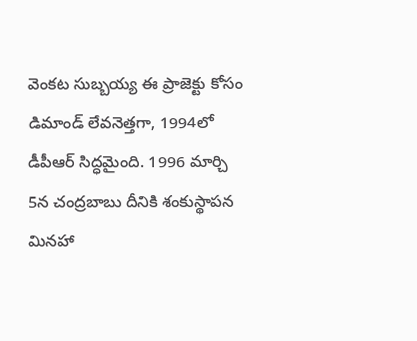వెంకట సుబ్బయ్య ఈ ప్రాజెక్టు కోసం డిమాండ్ లేవనెత్తగా, 1994లో డీపీఆర్ సిద్ధమైంది. 1996 మార్చి 5న చంద్రబాబు దీనికి శంకుస్థాపన మినహా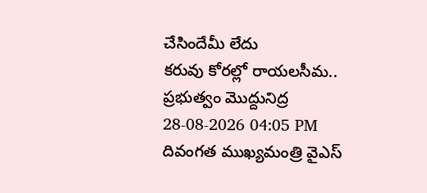చేసిందేమీ లేదు
కరువు కోరల్లో రాయలసీమ.. ప్రభుత్వం మొద్దునిద్ర
28-08-2026 04:05 PM
దివంగత ముఖ్యమంత్రి వైఎస్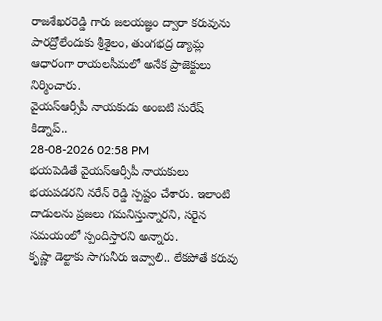రాజశేఖరరెడ్డి గారు జలయజ్ఞం ద్వారా కరువును పారద్రోలేందుకు శ్రీశైలం, తుంగభద్ర డ్యామ్ల ఆధారంగా రాయలసీమలో అనేక ప్రాజెక్టులు నిర్మించారు.
వైయస్ఆర్సీపీ నాయకుడు అంబటి సురేష్ కిడ్నాప్..
28-08-2026 02:58 PM
భయపెడితే వైయస్ఆర్సీపీ నాయకులు భయపడరని నరేన్ రెడ్డి స్పష్టం చేశారు. ఇలాంటి దాడులను ప్రజలు గమనిస్తున్నారని, సరైన సమయంలో స్పందిస్తారని అన్నారు.
కృష్ణా డెల్టాకు సాగునీరు ఇవ్వాలి.. లేకపోతే కరువు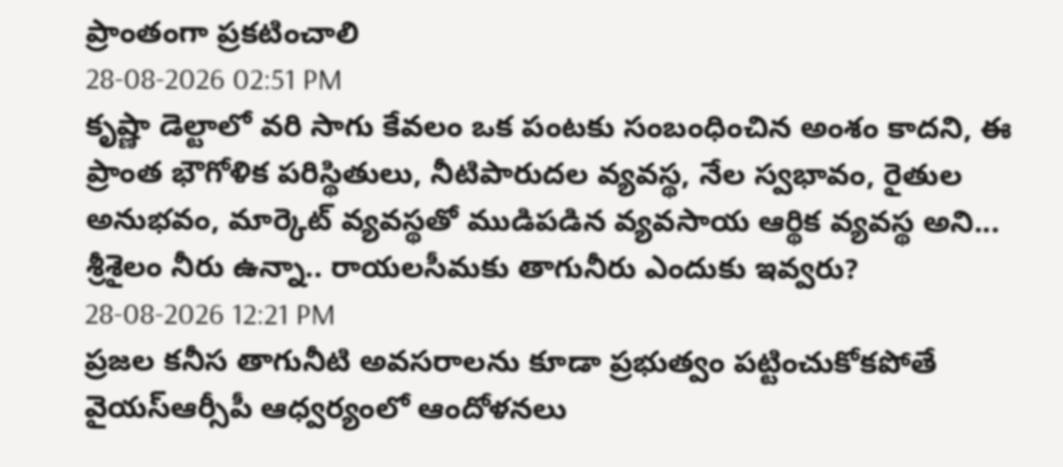ప్రాంతంగా ప్రకటించాలి
28-08-2026 02:51 PM
కృష్ణా డెల్టాలో వరి సాగు కేవలం ఒక పంటకు సంబంధించిన అంశం కాదని, ఈ ప్రాంత భౌగోళిక పరిస్థితులు, నీటిపారుదల వ్యవస్థ, నేల స్వభావం, రైతుల అనుభవం, మార్కెట్ వ్యవస్థతో ముడిపడిన వ్యవసాయ ఆర్థిక వ్యవస్థ అని...
శ్రీశైలం నీరు ఉన్నా.. రాయలసీమకు తాగునీరు ఎందుకు ఇవ్వరు?
28-08-2026 12:21 PM
ప్రజల కనీస తాగునీటి అవసరాలను కూడా ప్రభుత్వం పట్టించుకోకపోతే వైయస్ఆర్సీపీ ఆధ్వర్యంలో ఆందోళనలు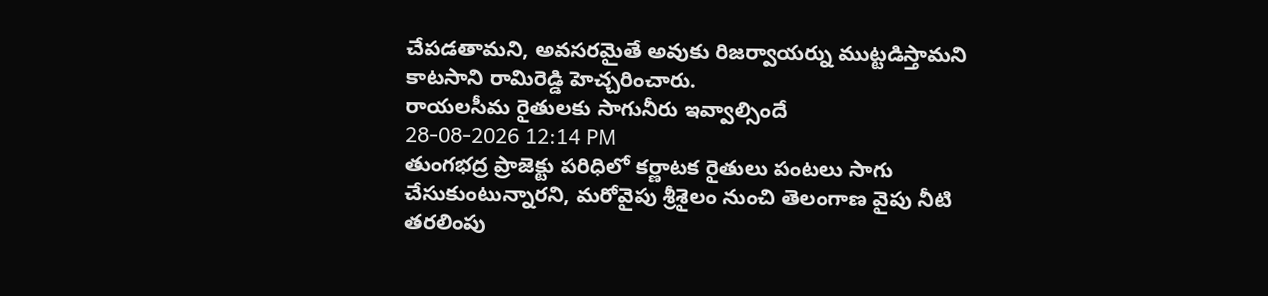చేపడతామని, అవసరమైతే అవుకు రిజర్వాయర్ను ముట్టడిస్తామని కాటసాని రామిరెడ్డి హెచ్చరించారు.
రాయలసీమ రైతులకు సాగునీరు ఇవ్వాల్సిందే
28-08-2026 12:14 PM
తుంగభద్ర ప్రాజెక్టు పరిధిలో కర్ణాటక రైతులు పంటలు సాగు చేసుకుంటున్నారని, మరోవైపు శ్రీశైలం నుంచి తెలంగాణ వైపు నీటి తరలింపు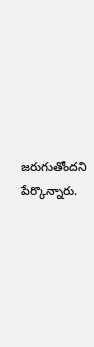జరుగుతోందని పేర్కొన్నారు.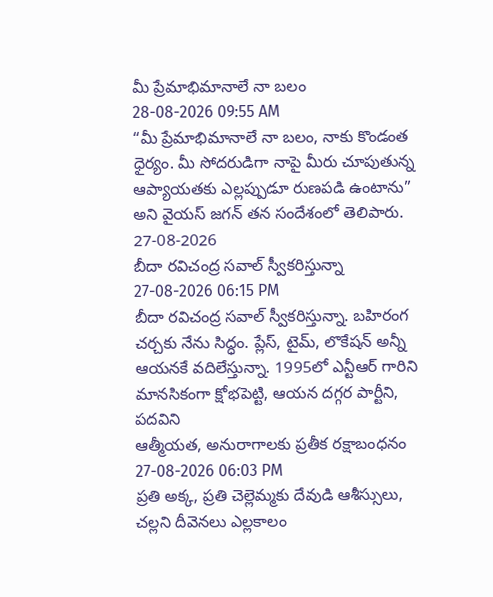మీ ప్రేమాభిమానాలే నా బలం
28-08-2026 09:55 AM
“మీ ప్రేమాభిమానాలే నా బలం, నాకు కొండంత ధైర్యం. మీ సోదరుడిగా నాపై మీరు చూపుతున్న ఆప్యాయతకు ఎల్లప్పుడూ రుణపడి ఉంటాను” అని వైయస్ జగన్ తన సందేశంలో తెలిపారు.
27-08-2026
బీదా రవిచంద్ర సవాల్ స్వీకరిస్తున్నా
27-08-2026 06:15 PM
బీదా రవిచంద్ర సవాల్ స్వీకరిస్తున్నా. బహిరంగ చర్చకు నేను సిద్ధం. ప్లేస్, టైమ్, లొకేషన్ అన్నీ ఆయనకే వదిలేస్తున్నా. 1995లో ఎన్టీఆర్ గారిని మానసికంగా క్షోభపెట్టి, ఆయన దగ్గర పార్టీని, పదవిని
ఆత్మీయత, అనురాగాలకు ప్రతీక రక్షాబంధనం
27-08-2026 06:03 PM
ప్రతి అక్క, ప్రతి చెల్లెమ్మకు దేవుడి ఆశీస్సులు, చల్లని దీవెనలు ఎల్లకాలం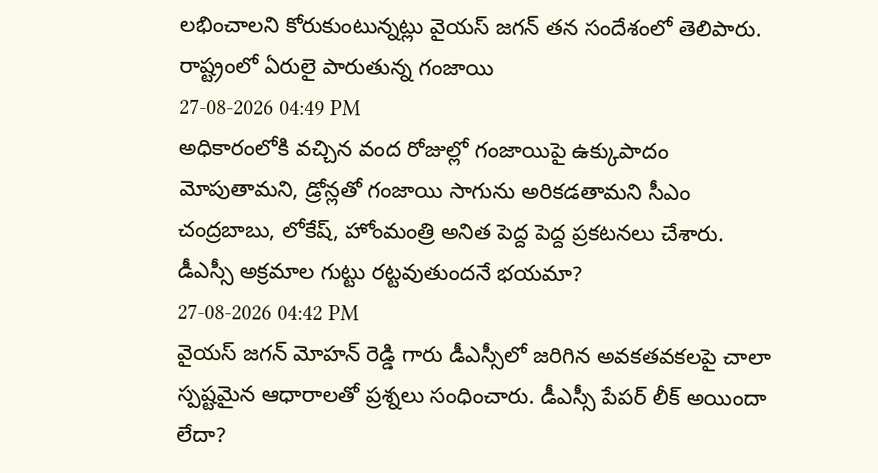లభించాలని కోరుకుంటున్నట్లు వైయస్ జగన్ తన సందేశంలో తెలిపారు.
రాష్ట్రంలో ఏరులై పారుతున్న గంజాయి
27-08-2026 04:49 PM
అధికారంలోకి వచ్చిన వంద రోజుల్లో గంజాయిపై ఉక్కుపాదం మోపుతామని, డ్రోన్లతో గంజాయి సాగును అరికడతామని సీఎం చంద్రబాబు, లోకేష్, హోంమంత్రి అనిత పెద్ద పెద్ద ప్రకటనలు చేశారు.
డీఎస్సీ అక్రమాల గుట్టు రట్టవుతుందనే భయమా?
27-08-2026 04:42 PM
వైయస్ జగన్ మోహన్ రెడ్డి గారు డీఎస్సీలో జరిగిన అవకతవకలపై చాలా స్పష్టమైన ఆధారాలతో ప్రశ్నలు సంధించారు. డీఎస్సీ పేపర్ లీక్ అయిందా లేదా?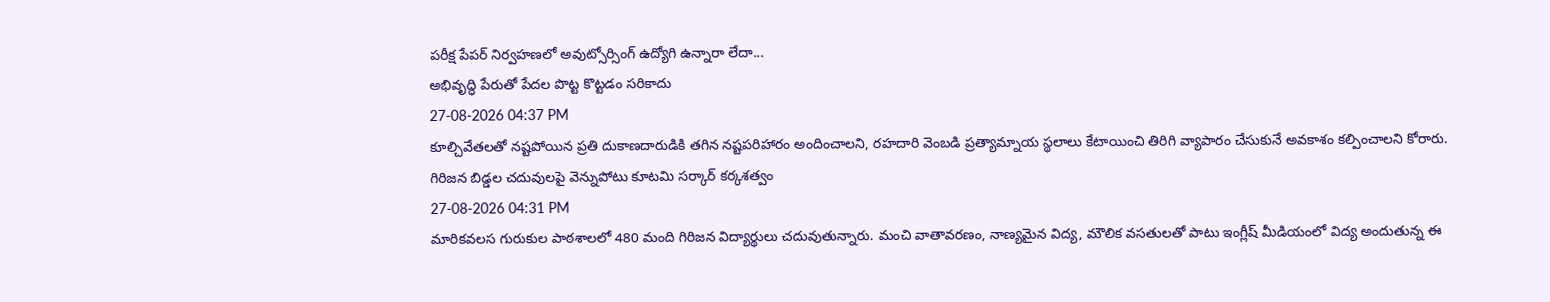పరీక్ష పేపర్ నిర్వహణలో అవుట్సోర్సింగ్ ఉద్యోగి ఉన్నారా లేదా...
అభివృద్ధి పేరుతో పేదల పొట్ట కొట్టడం సరికాదు
27-08-2026 04:37 PM
కూల్చివేతలతో నష్టపోయిన ప్రతి దుకాణదారుడికి తగిన నష్టపరిహారం అందించాలని, రహదారి వెంబడి ప్రత్యామ్నాయ స్థలాలు కేటాయించి తిరిగి వ్యాపారం చేసుకునే అవకాశం కల్పించాలని కోరారు.
గిరిజన బిడ్డల చదువులపై వెన్నుపోటు కూటమి సర్కార్ కర్కశత్వం
27-08-2026 04:31 PM
మారికవలస గురుకుల పాఠశాలలో 480 మంది గిరిజన విద్యార్థులు చదువుతున్నారు. మంచి వాతావరణం, నాణ్యమైన విద్య, మౌలిక వసతులతో పాటు ఇంగ్లీష్ మీడియంలో విద్య అందుతున్న ఈ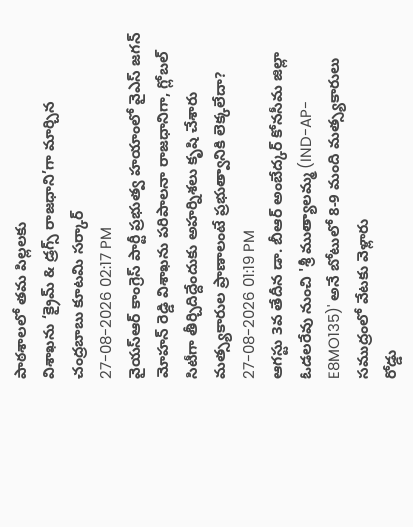పాఠశాలలో తమ పిల్లలకు
విశాఖను ‘క్రైమ్ & డ్రగ్స్ రాజధాని’గా మార్చిన చంద్రబాబు కూటమి సర్కార్
27-08-2026 02:17 PM
వైయస్ఆర్ కాంగ్రెస్ పార్టీ ప్రభుత్వ హయాంలో వైఎస్ జగన్ మోహన్ రెడ్డి విశాఖను పరిపాలనా రాజధానిగా, గ్లోబల్ సిటీగా తీర్చిదిద్దేందుకు అహర్నిశలు కృషి చేశారు
మత్స్యకారుల ప్రాణాలంటే ప్రభుత్వానికి లెక్కలేదా?
27-08-2026 01:19 PM
ఆగస్టు 3వ తేదీన డా. బీఆర్ అంబేద్కర్ కోనసీమ జిల్లా ఓడలరేవు నుంచి 'శ్రీ ముత్యాలమ్మ (IND-AP-E8MO135)' అనే బోటులో 8-9 మంది మత్స్యకారులు సముద్రంలో వేటకు వెళ్లారు
రోడ్డు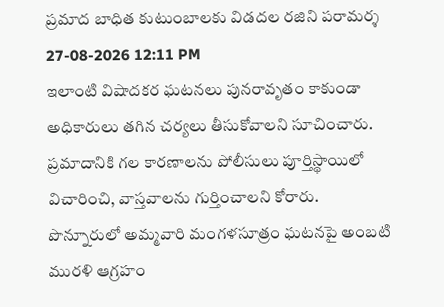ప్రమాద బాధిత కుటుంబాలకు విడదల రజిని పరామర్శ
27-08-2026 12:11 PM
ఇలాంటి విషాదకర ఘటనలు పునరావృతం కాకుండా అధికారులు తగిన చర్యలు తీసుకోవాలని సూచించారు. ప్రమాదానికి గల కారణాలను పోలీసులు పూర్తిస్థాయిలో విచారించి, వాస్తవాలను గుర్తించాలని కోరారు.
పొన్నూరులో అమ్మవారి మంగళసూత్రం ఘటనపై అంబటి మురళి ఆగ్రహం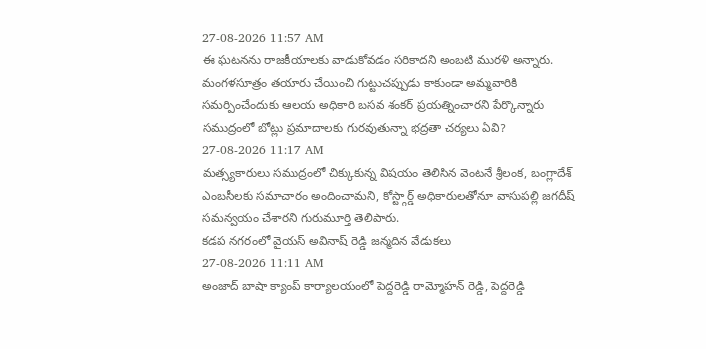27-08-2026 11:57 AM
ఈ ఘటనను రాజకీయాలకు వాడుకోవడం సరికాదని అంబటి మురళి అన్నారు. మంగళసూత్రం తయారు చేయించి గుట్టుచప్పుడు కాకుండా అమ్మవారికి సమర్పించేందుకు ఆలయ అధికారి బసవ శంకర్ ప్రయత్నించారని పేర్కొన్నారు
సముద్రంలో బోట్లు ప్రమాదాలకు గురవుతున్నా భద్రతా చర్యలు ఏవి?
27-08-2026 11:17 AM
మత్స్యకారులు సముద్రంలో చిక్కుకున్న విషయం తెలిసిన వెంటనే శ్రీలంక, బంగ్లాదేశ్ ఎంబసీలకు సమాచారం అందించామని, కోస్ట్గార్డ్ అధికారులతోనూ వాసుపల్లి జగదీష్ సమన్వయం చేశారని గురుమూర్తి తెలిపారు.
కడప నగరంలో వైయస్ అవినాష్ రెడ్డి జన్మదిన వేడుకలు
27-08-2026 11:11 AM
అంజాద్ బాషా క్యాంప్ కార్యాలయంలో పెద్దరెడ్డి రామ్మోహన్ రెడ్డి, పెద్దరెడ్డి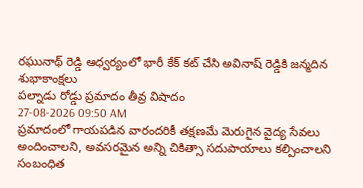రఘునాథ్ రెడ్డి ఆధ్వర్యంలో భారీ కేక్ కట్ చేసి అవినాష్ రెడ్డికి జన్మదిన శుభాకాంక్షలు
పల్నాడు రోడ్డు ప్రమాదం తీవ్ర విషాదం
27-08-2026 09:50 AM
ప్రమాదంలో గాయపడిన వారందరికీ తక్షణమే మెరుగైన వైద్య సేవలు అందించాలని, అవసరమైన అన్ని చికిత్సా సదుపాయాలు కల్పించాలని సంబంధిత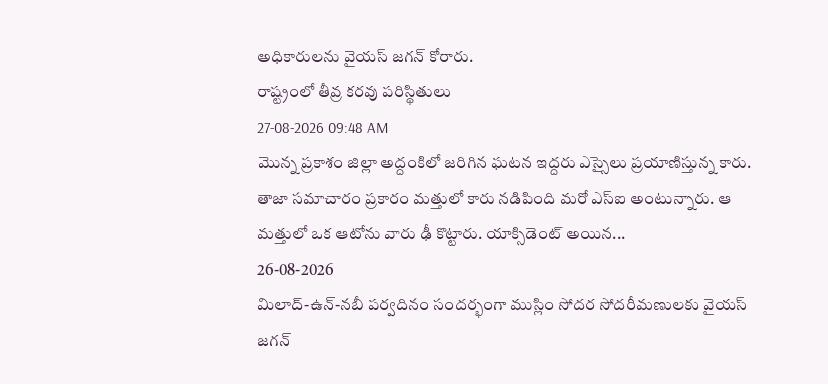అధికారులను వైయస్ జగన్ కోరారు.
రాష్ట్రంలో తీవ్ర కరవు పరిస్థితులు
27-08-2026 09:48 AM
మొన్న ప్రకాశం జిల్లా అద్దంకిలో జరిగిన ఘటన ఇద్దరు ఎస్సైలు ప్రయాణిస్తున్న కారు. తాజా సమాచారం ప్రకారం మత్తులో కారు నడిపింది మరో ఎస్ఐ అంటున్నారు. ఆ మత్తులో ఒక ఆటోను వారు ఢీ కొట్టారు. యాక్సిడెంట్ అయిన...
26-08-2026
మిలాద్-ఉన్-నబీ పర్వదినం సందర్భంగా ముస్లిం సోదర సోదరీమణులకు వైయస్ జగన్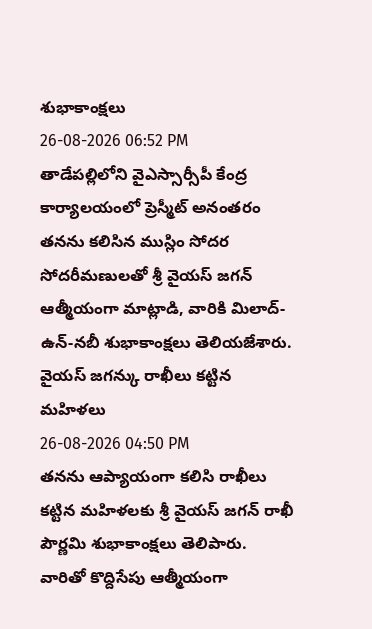శుభాకాంక్షలు
26-08-2026 06:52 PM
తాడేపల్లిలోని వైఎస్సార్సీపీ కేంద్ర కార్యాలయంలో ప్రెస్మీట్ అనంతరం తనను కలిసిన ముస్లిం సోదర సోదరీమణులతో శ్రీ వైయస్ జగన్ ఆత్మీయంగా మాట్లాడి, వారికి మిలాద్-ఉన్-నబీ శుభాకాంక్షలు తెలియజేశారు.
వైయస్ జగన్కు రాఖీలు కట్టిన మహిళలు
26-08-2026 04:50 PM
తనను ఆప్యాయంగా కలిసి రాఖీలు కట్టిన మహిళలకు శ్రీ వైయస్ జగన్ రాఖీ పౌర్ణమి శుభాకాంక్షలు తెలిపారు. వారితో కొద్దిసేపు ఆత్మీయంగా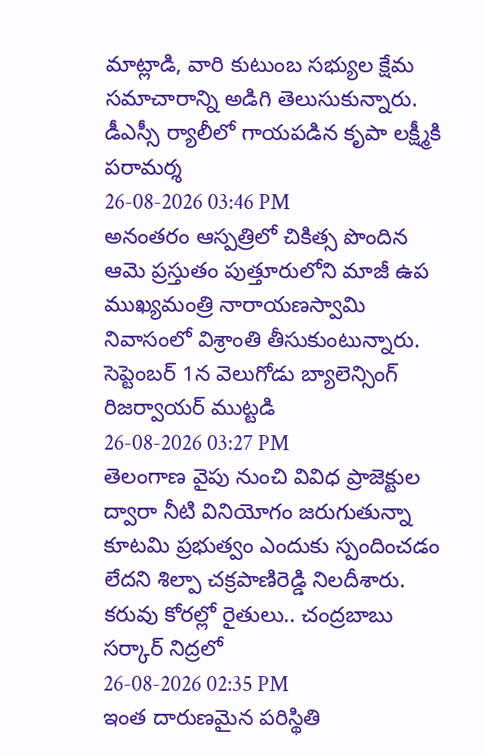మాట్లాడి, వారి కుటుంబ సభ్యుల క్షేమ సమాచారాన్ని అడిగి తెలుసుకున్నారు.
డీఎస్సీ ర్యాలీలో గాయపడిన కృపా లక్ష్మీకి పరామర్శ
26-08-2026 03:46 PM
అనంతరం ఆస్పత్రిలో చికిత్స పొందిన ఆమె ప్రస్తుతం పుత్తూరులోని మాజీ ఉప ముఖ్యమంత్రి నారాయణస్వామి నివాసంలో విశ్రాంతి తీసుకుంటున్నారు.
సెప్టెంబర్ 1న వెలుగోడు బ్యాలెన్సింగ్ రిజర్వాయర్ ముట్టడి
26-08-2026 03:27 PM
తెలంగాణ వైపు నుంచి వివిధ ప్రాజెక్టుల ద్వారా నీటి వినియోగం జరుగుతున్నా కూటమి ప్రభుత్వం ఎందుకు స్పందించడం లేదని శిల్పా చక్రపాణిరెడ్డి నిలదీశారు.
కరువు కోరల్లో రైతులు.. చంద్రబాబు సర్కార్ నిద్రలో
26-08-2026 02:35 PM
ఇంత దారుణమైన పరిస్థితి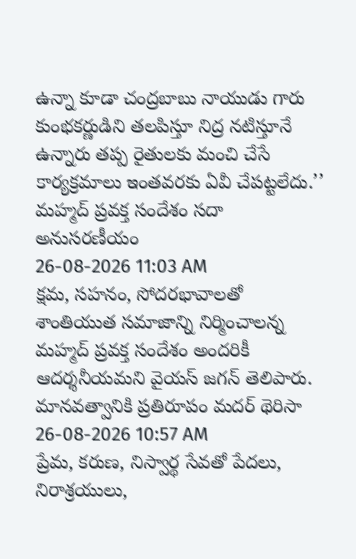ఉన్నా కూడా చంద్రబాబు నాయుడు గారు కుంభకర్ణుడిని తలపిస్తూ నిద్ర నటిస్తూనే ఉన్నారు తప్ప రైతులకు మంచి చేసే కార్యక్రమాలు ఇంతవరకు ఏవీ చేపట్టలేదు.’’
మహ్మద్ ప్రవక్త సందేశం సదా అనుసరణీయం
26-08-2026 11:03 AM
క్షమ, సహనం, సోదరభావాలతో శాంతియుత సమాజాన్ని నిర్మించాలన్న మహ్మద్ ప్రవక్త సందేశం అందరికీ ఆదర్శనీయమని వైయస్ జగన్ తెలిపారు.
మానవత్వానికి ప్రతిరూపం మదర్ థెరిసా
26-08-2026 10:57 AM
ప్రేమ, కరుణ, నిస్వార్థ సేవతో పేదలు, నిరాశ్రయులు,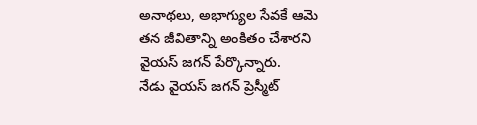అనాథలు, అభాగ్యుల సేవకే ఆమె తన జీవితాన్ని అంకితం చేశారని వైయస్ జగన్ పేర్కొన్నారు.
నేడు వైయస్ జగన్ ప్రెస్మీట్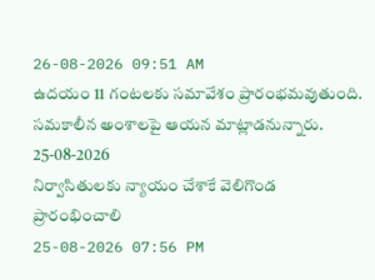26-08-2026 09:51 AM
ఉదయం 11 గంటలకు సమావేశం ప్రారంభమవుతుంది. సమకాలీన అంశాలపై ఆయన మాట్లాడనున్నారు.
25-08-2026
నిర్వాసితులకు న్యాయం చేశాకే వెలిగొండ ప్రారంభించాలి
25-08-2026 07:56 PM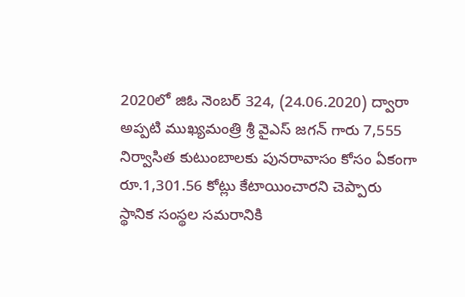2020లో జిఓ నెంబర్ 324, (24.06.2020) ద్వారా అప్పటి ముఖ్యమంత్రి శ్రీ వైఎస్ జగన్ గారు 7,555 నిర్వాసిత కుటుంబాలకు పునరావాసం కోసం ఏకంగా రూ.1,301.56 కోట్లు కేటాయించారని చెప్పారు
స్థానిక సంస్థల సమరానికి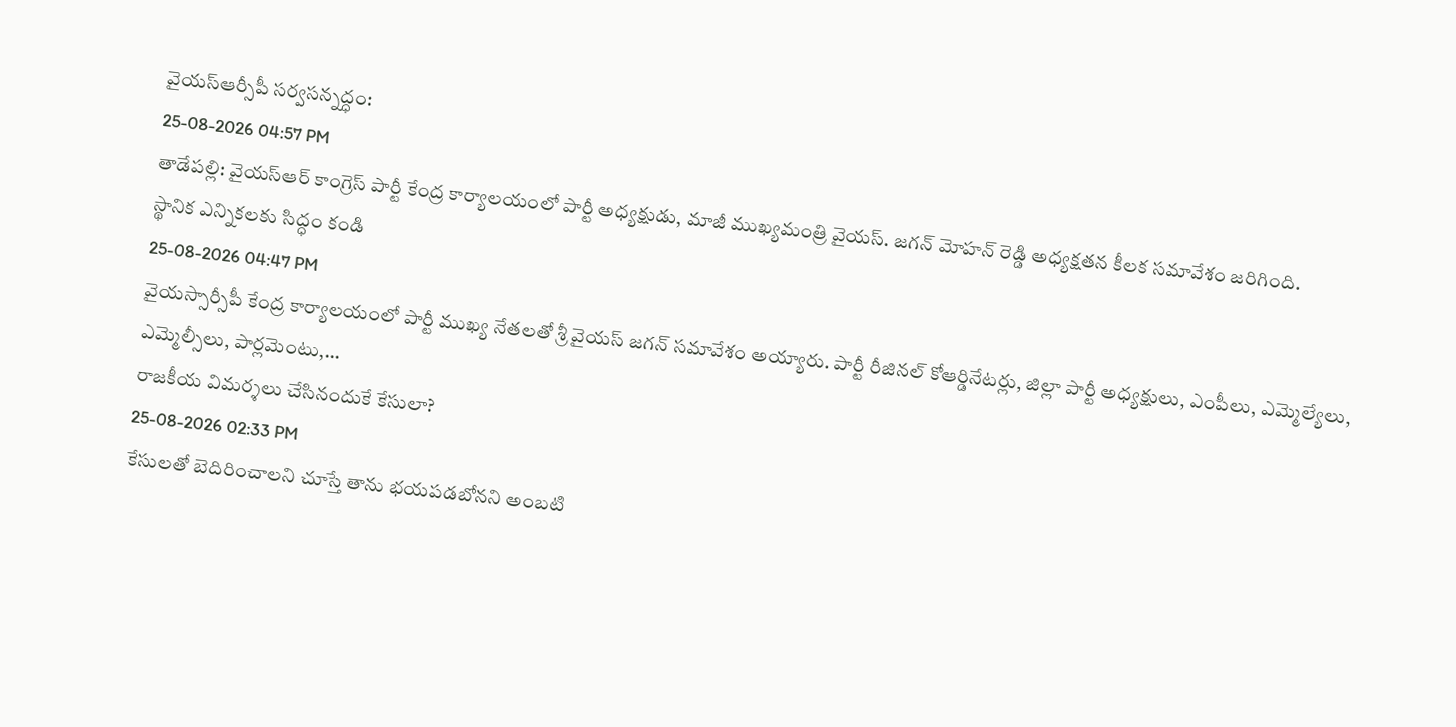వైయస్ఆర్సీపీ సర్వసన్నద్ధం:
25-08-2026 04:57 PM
తాడేపల్లి: వైయస్ఆర్ కాంగ్రెస్ పార్టీ కేంద్ర కార్యాలయంలో పార్టీ అధ్యక్షుడు, మాజీ ముఖ్యమంత్రి వైయస్. జగన్ మోహన్ రెడ్డి అధ్యక్షతన కీలక సమావేశం జరిగింది.
స్థానిక ఎన్నికలకు సిద్ధం కండి
25-08-2026 04:47 PM
వైయస్సార్సీపీ కేంద్ర కార్యాలయంలో పార్టీ ముఖ్య నేతలతో శ్రీ వైయస్ జగన్ సమావేశం అయ్యారు. పార్టీ రీజినల్ కోఆర్డినేటర్లు, జిల్లా పార్టీ అధ్యక్షులు, ఎంపీలు, ఎమ్మెల్యేలు, ఎమ్మెల్సీలు, పార్లమెంటు,...
రాజకీయ విమర్శలు చేసినందుకే కేసులా?
25-08-2026 02:33 PM
కేసులతో బెదిరించాలని చూస్తే తాను భయపడబోనని అంబటి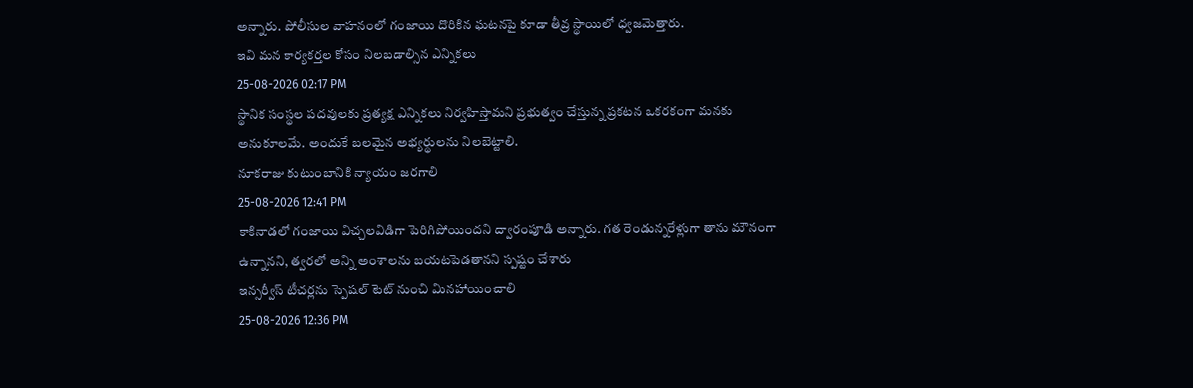అన్నారు. పోలీసుల వాహనంలో గంజాయి దొరికిన ఘటనపై కూడా తీవ్ర స్థాయిలో ధ్వజమెత్తారు.
ఇవి మన కార్యకర్తల కోసం నిలబడాల్సిన ఎన్నికలు
25-08-2026 02:17 PM
స్థానిక సంస్థల పదవులకు ప్రత్యక్ష ఎన్నికలు నిర్వహిస్తామని ప్రభుత్వం చేస్తున్న ప్రకటన ఒకరకంగా మనకు అనుకూలమే. అందుకే బలమైన అభ్యర్థులను నిలబెట్టాలి.
నూకరాజు కుటుంబానికి న్యాయం జరగాలి
25-08-2026 12:41 PM
కాకినాడలో గంజాయి విచ్చలవిడిగా పెరిగిపోయిందని ద్వారంపూడి అన్నారు. గత రెండున్నరేళ్లుగా తాను మౌనంగా ఉన్నానని, త్వరలో అన్ని అంశాలను బయటపెడతానని స్పష్టం చేశారు
ఇన్సర్వీస్ టీచర్లను స్పెషల్ టెట్ నుంచి మినహాయించాలి
25-08-2026 12:36 PM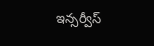ఇన్సర్వీస్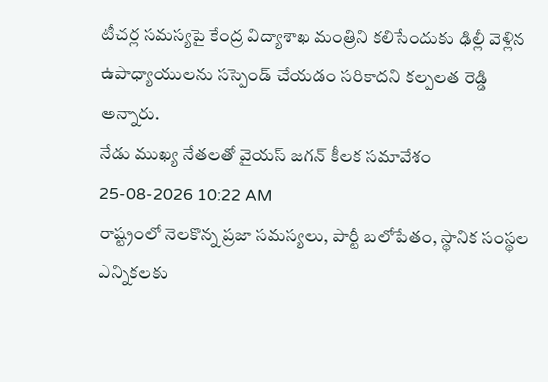టీచర్ల సమస్యపై కేంద్ర విద్యాశాఖ మంత్రిని కలిసేందుకు ఢిల్లీ వెళ్లిన ఉపాధ్యాయులను సస్పెండ్ చేయడం సరికాదని కల్పలత రెడ్డి అన్నారు.
నేడు ముఖ్య నేతలతో వైయస్ జగన్ కీలక సమావేశం
25-08-2026 10:22 AM
రాష్ట్రంలో నెలకొన్న ప్రజా సమస్యలు, పార్టీ బలోపేతం, స్థానిక సంస్థల ఎన్నికలకు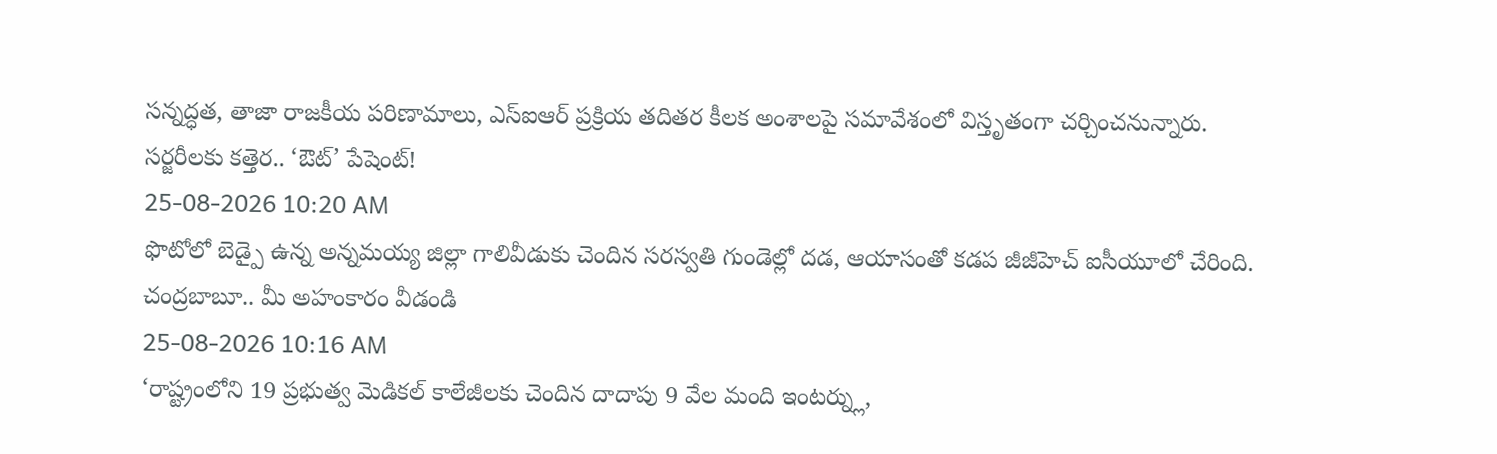సన్నద్ధత, తాజా రాజకీయ పరిణామాలు, ఎస్ఐఆర్ ప్రక్రియ తదితర కీలక అంశాలపై సమావేశంలో విస్తృతంగా చర్చించనున్నారు.
సర్జరీలకు కత్తెర.. ‘ఔట్’ పేషెంట్!
25-08-2026 10:20 AM
ఫొటోలో బెడ్పై ఉన్న అన్నమయ్య జిల్లా గాలివీడుకు చెందిన సరస్వతి గుండెల్లో దడ, ఆయాసంతో కడప జీజీహెచ్ ఐసీయూలో చేరింది.
చంద్రబాబూ.. మీ అహంకారం వీడండి
25-08-2026 10:16 AM
‘రాష్ట్రంలోని 19 ప్రభుత్వ మెడికల్ కాలేజీలకు చెందిన దాదాపు 9 వేల మంది ఇంటర్న్లు,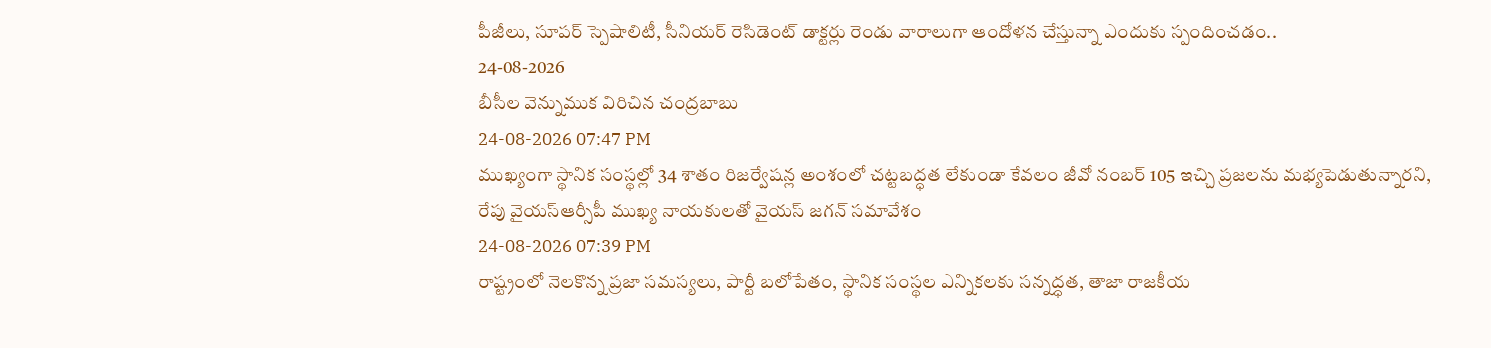పీజీలు, సూపర్ స్పెషాలిటీ, సీనియర్ రెసిడెంట్ డాక్టర్లు రెండు వారాలుగా ఆందోళన చేస్తున్నా ఎందుకు స్పందించడం..
24-08-2026
బీసీల వెన్నుముక విరిచిన చంద్రబాబు
24-08-2026 07:47 PM
ముఖ్యంగా స్థానిక సంస్థల్లో 34 శాతం రిజర్వేషన్ల అంశంలో చట్టబద్ధత లేకుండా కేవలం జీవో నంబర్ 105 ఇచ్చి ప్రజలను మభ్యపెడుతున్నారని,
రేపు వైయస్ఆర్సీపీ ముఖ్య నాయకులతో వైయస్ జగన్ సమావేశం
24-08-2026 07:39 PM
రాష్ట్రంలో నెలకొన్న ప్రజా సమస్యలు, పార్టీ బలోపేతం, స్థానిక సంస్థల ఎన్నికలకు సన్నద్ధత, తాజా రాజకీయ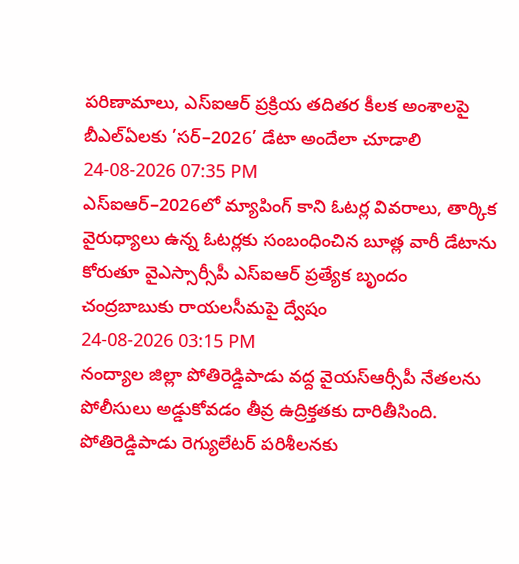పరిణామాలు, ఎస్ఐఆర్ ప్రక్రియ తదితర కీలక అంశాలపై
బీఎల్ఏలకు ’సర్–2026’ డేటా అందేలా చూడాలి
24-08-2026 07:35 PM
ఎస్ఐఆర్–2026లో మ్యాపింగ్ కాని ఓటర్ల వివరాలు, తార్కిక వైరుధ్యాలు ఉన్న ఓటర్లకు సంబంధించిన బూత్ల వారీ డేటాను కోరుతూ వైఎస్సార్సీపీ ఎస్ఐఆర్ ప్రత్యేక బృందం
చంద్రబాబుకు రాయలసీమపై ద్వేషం
24-08-2026 03:15 PM
నంద్యాల జిల్లా పోతిరెడ్డిపాడు వద్ద వైయస్ఆర్సీపీ నేతలను పోలీసులు అడ్డుకోవడం తీవ్ర ఉద్రిక్తతకు దారితీసింది. పోతిరెడ్డిపాడు రెగ్యులేటర్ పరిశీలనకు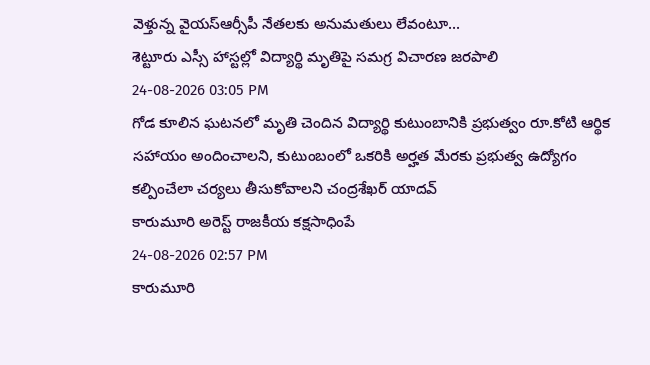వెళ్తున్న వైయస్ఆర్సీపీ నేతలకు అనుమతులు లేవంటూ...
శెట్టూరు ఎస్సీ హాస్టల్లో విద్యార్థి మృతిపై సమగ్ర విచారణ జరపాలి
24-08-2026 03:05 PM
గోడ కూలిన ఘటనలో మృతి చెందిన విద్యార్థి కుటుంబానికి ప్రభుత్వం రూ.కోటి ఆర్థిక సహాయం అందించాలని, కుటుంబంలో ఒకరికి అర్హత మేరకు ప్రభుత్వ ఉద్యోగం కల్పించేలా చర్యలు తీసుకోవాలని చంద్రశేఖర్ యాదవ్
కారుమూరి అరెస్ట్ రాజకీయ కక్షసాధింపే
24-08-2026 02:57 PM
కారుమూరి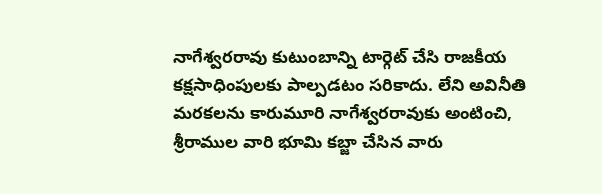నాగేశ్వరరావు కుటుంబాన్ని టార్గెట్ చేసి రాజకీయ కక్షసాధింపులకు పాల్పడటం సరికాదు. లేని అవినీతి మరకలను కారుమూరి నాగేశ్వరరావుకు అంటించి,
శ్రీరాముల వారి భూమి కబ్జా చేసిన వారు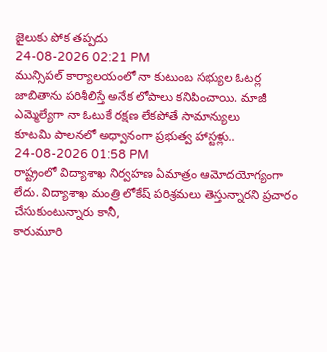జైలుకు పోక తప్పదు
24-08-2026 02:21 PM
మున్సిపల్ కార్యాలయంలో నా కుటుంబ సభ్యుల ఓటర్ల జాబితాను పరిశీలిస్తే అనేక లోపాలు కనిపించాయి. మాజీ ఎమ్మెల్యేగా నా ఓటుకే రక్షణ లేకపోతే సామాన్యులు
కూటమి పాలనలో అధ్వానంగా ప్రభుత్వ హాస్టళ్లు..
24-08-2026 01:58 PM
రాష్ట్రంలో విద్యాశాఖ నిర్వహణ ఏమాత్రం ఆమోదయోగ్యంగా లేదు. విద్యాశాఖ మంత్రి లోకేష్ పరిశ్రమలు తెస్తున్నారని ప్రచారం చేసుకుంటున్నారు కానీ,
కారుమూరి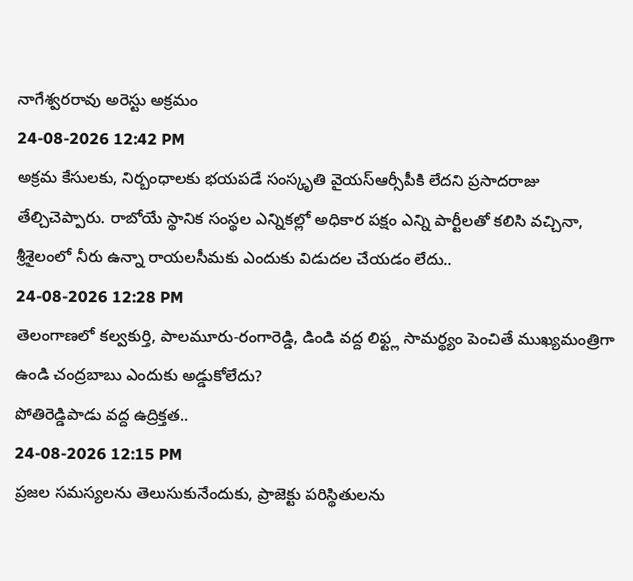నాగేశ్వరరావు అరెస్టు అక్రమం
24-08-2026 12:42 PM
అక్రమ కేసులకు, నిర్బంధాలకు భయపడే సంస్కృతి వైయస్ఆర్సీపీకి లేదని ప్రసాదరాజు తేల్చిచెప్పారు. రాబోయే స్థానిక సంస్థల ఎన్నికల్లో అధికార పక్షం ఎన్ని పార్టీలతో కలిసి వచ్చినా,
శ్రీశైలంలో నీరు ఉన్నా రాయలసీమకు ఎందుకు విడుదల చేయడం లేదు..
24-08-2026 12:28 PM
తెలంగాణలో కల్వకుర్తి, పాలమూరు-రంగారెడ్డి, డిండి వద్ద లిఫ్ట్ల సామర్థ్యం పెంచితే ముఖ్యమంత్రిగా ఉండి చంద్రబాబు ఎందుకు అడ్డుకోలేదు?
పోతిరెడ్డిపాడు వద్ద ఉద్రిక్తత..
24-08-2026 12:15 PM
ప్రజల సమస్యలను తెలుసుకునేందుకు, ప్రాజెక్టు పరిస్థితులను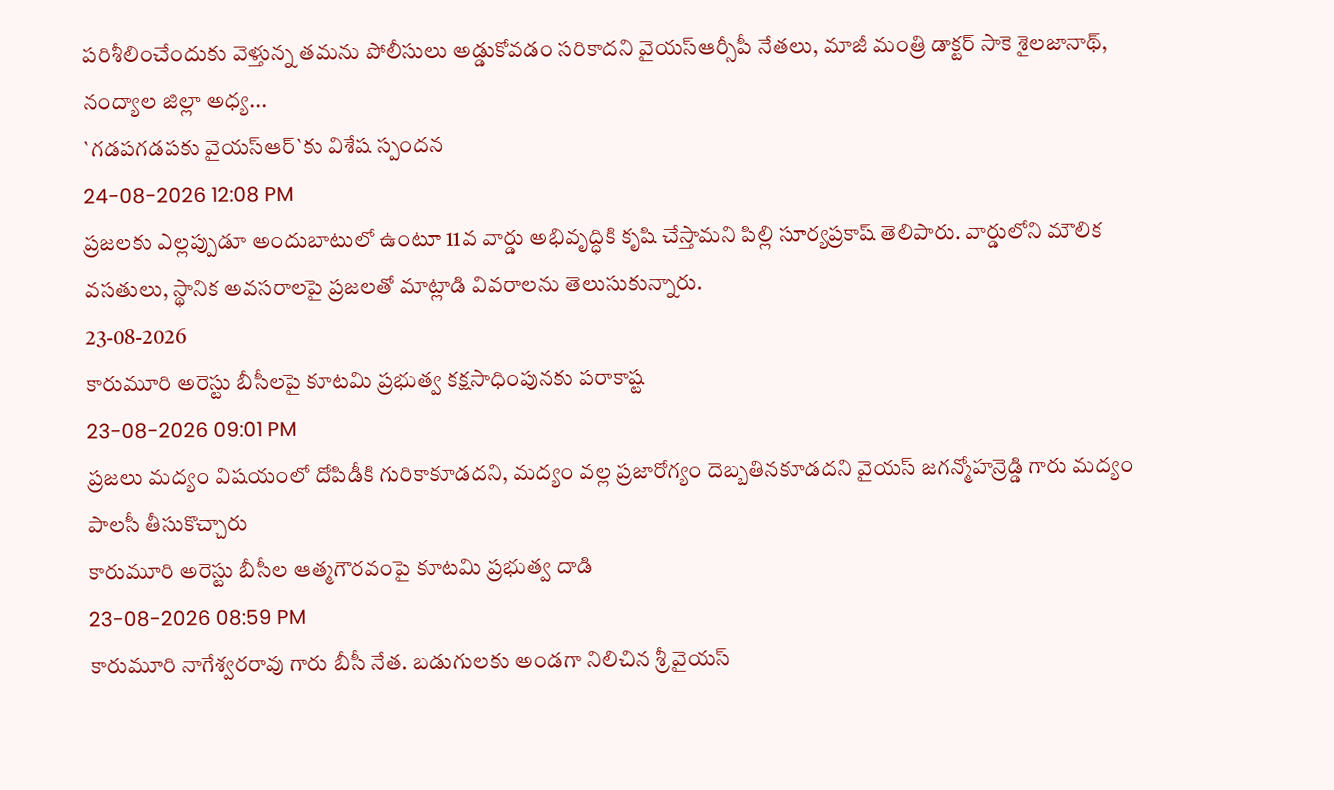పరిశీలించేందుకు వెళ్తున్న తమను పోలీసులు అడ్డుకోవడం సరికాదని వైయస్ఆర్సీపీ నేతలు, మాజీ మంత్రి డాక్టర్ సాకె శైలజానాథ్, నంద్యాల జిల్లా అధ్య...
`గడపగడపకు వైయస్ఆర్`కు విశేష స్పందన
24-08-2026 12:08 PM
ప్రజలకు ఎల్లప్పుడూ అందుబాటులో ఉంటూ 11వ వార్డు అభివృద్ధికి కృషి చేస్తామని పిల్లి సూర్యప్రకాష్ తెలిపారు. వార్డులోని మౌలిక వసతులు, స్థానిక అవసరాలపై ప్రజలతో మాట్లాడి వివరాలను తెలుసుకున్నారు.
23-08-2026
కారుమూరి అరెస్టు బీసీలపై కూటమి ప్రభుత్వ కక్షసాధింపునకు పరాకాష్ట
23-08-2026 09:01 PM
ప్రజలు మద్యం విషయంలో దోపిడీకి గురికాకూడదని, మద్యం వల్ల ప్రజారోగ్యం దెబ్బతినకూడదని వైయస్ జగన్మోహన్రెడ్డి గారు మద్యం పాలసీ తీసుకొచ్చారు
కారుమూరి అరెస్టు బీసీల ఆత్మగౌరవంపై కూటమి ప్రభుత్వ దాడి
23-08-2026 08:59 PM
కారుమూరి నాగేశ్వరరావు గారు బీసీ నేత. బడుగులకు అండగా నిలిచిన శ్రీ వైయస్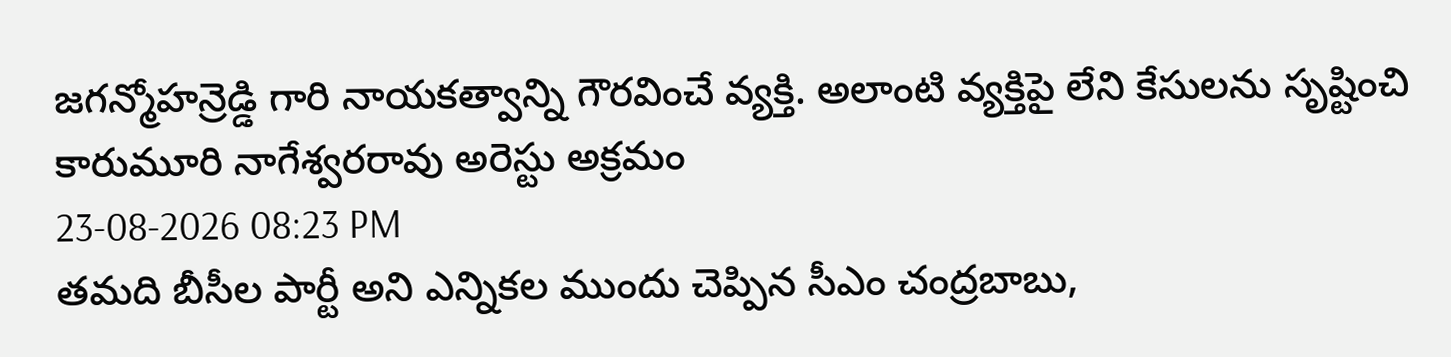జగన్మోహన్రెడ్డి గారి నాయకత్వాన్ని గౌరవించే వ్యక్తి. అలాంటి వ్యక్తిపై లేని కేసులను సృష్టించి
కారుమూరి నాగేశ్వరరావు అరెస్టు అక్రమం
23-08-2026 08:23 PM
తమది బీసీల పార్టీ అని ఎన్నికల ముందు చెప్పిన సీఎం చంద్రబాబు,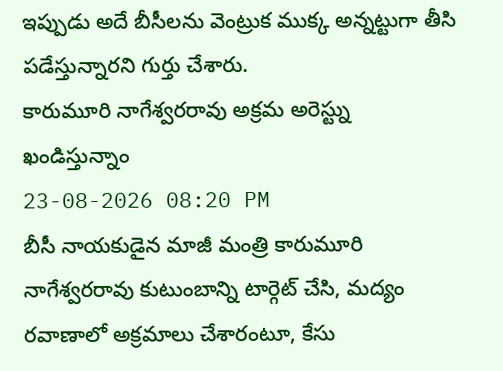ఇప్పుడు అదే బీసీలను వెంట్రుక ముక్క అన్నట్టుగా తీసి పడేస్తున్నారని గుర్తు చేశారు.
కారుమూరి నాగేశ్వరరావు అక్రమ అరెస్ట్ను ఖండిస్తున్నాం
23-08-2026 08:20 PM
బీసీ నాయకుడైన మాజీ మంత్రి కారుమూరి నాగేశ్వరరావు కుటుంబాన్ని టార్గెట్ చేసి, మద్యం రవాణాలో అక్రమాలు చేశారంటూ, కేసు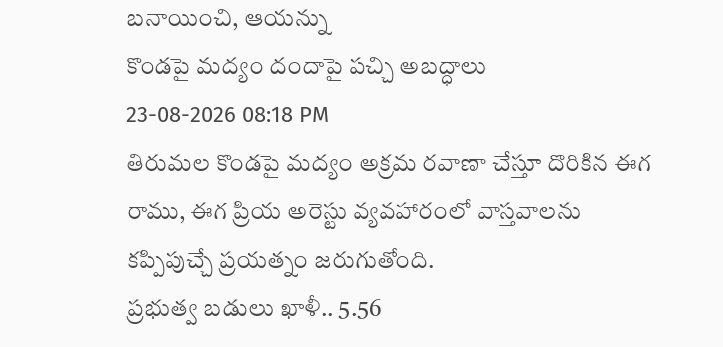బనాయించి, ఆయన్ను
కొండపై మద్యం దందాపై పచ్చి అబద్ధాలు
23-08-2026 08:18 PM
తిరుమల కొండపై మద్యం అక్రమ రవాణా చేస్తూ దొరికిన ఈగ రాము, ఈగ ప్రియ అరెస్టు వ్యవహారంలో వాస్తవాలను కప్పిపుచ్చే ప్రయత్నం జరుగుతోంది.
ప్రభుత్వ బడులు ఖాళీ.. 5.56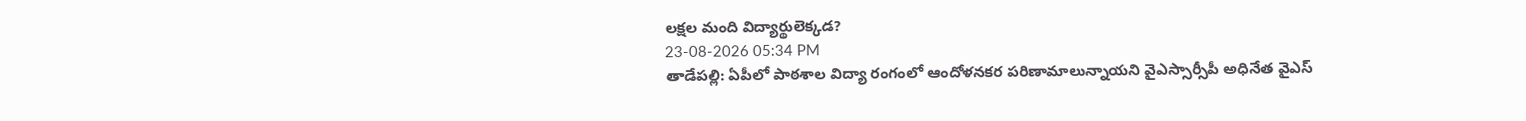లక్షల మంది విద్యార్థులెక్కడ?
23-08-2026 05:34 PM
తాడేపల్లి: ఏపీలో పాఠశాల విద్యా రంగంలో ఆందోళనకర పరిణామాలున్నాయని వైఎస్సార్సీపీ అధినేత వైఎస్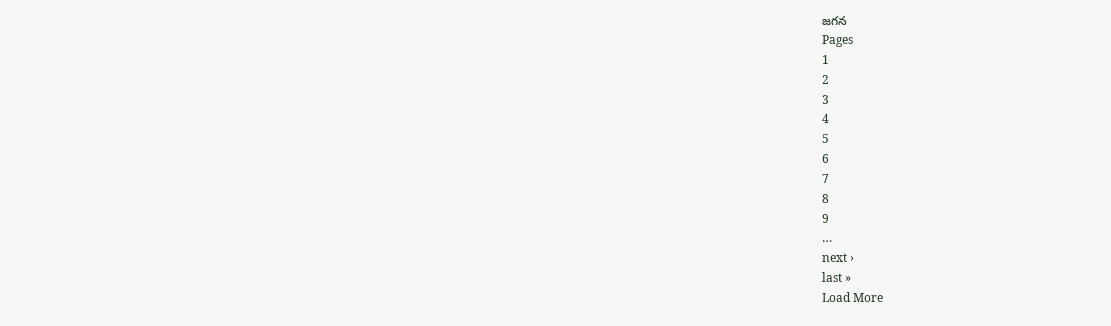జగన
Pages
1
2
3
4
5
6
7
8
9
…
next ›
last »
Load More